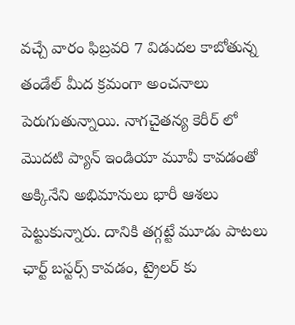వచ్చే వారం ఫిబ్రవరి 7 విడుదల కాబోతున్న తండేల్ మీద క్రమంగా అంచనాలు పెరుగుతున్నాయి. నాగచైతన్య కెరీర్ లో మొదటి ప్యాన్ ఇండియా మూవీ కావడంతో అక్కినేని అభిమానులు భారీ ఆశలు పెట్టుకున్నారు. దానికి తగ్గట్టే మూడు పాటలు ఛార్ట్ బస్టర్స్ కావడం, ట్రైలర్ కు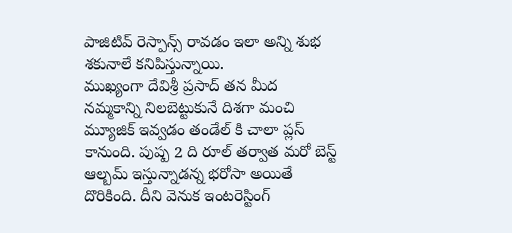పాజిటివ్ రెస్పాన్స్ రావడం ఇలా అన్ని శుభ శకునాలే కనిపిస్తున్నాయి.
ముఖ్యంగా దేవిశ్రీ ప్రసాద్ తన మీద నమ్మకాన్ని నిలబెట్టుకునే దిశగా మంచి మ్యూజిక్ ఇవ్వడం తండేల్ కి చాలా ప్లస్ కానుంది. పుష్ప 2 ది రూల్ తర్వాత మరో బెస్ట్ ఆల్బమ్ ఇస్తున్నాడన్న భరోసా అయితే దొరికింది. దీని వెనుక ఇంటరెస్టింగ్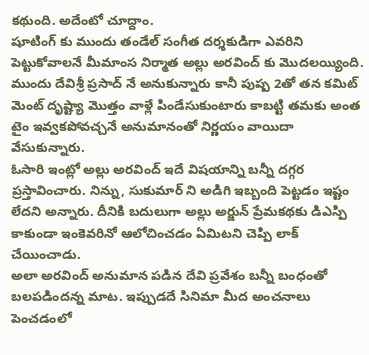కథుంది. అదేంటో చూద్దాం.
షూటింగ్ కు ముందు తండేల్ సంగీత దర్శకుడిగా ఎవరిని పెట్టుకోవాలనే మీమాంస నిర్మాత అల్లు అరవింద్ కు మొదలయ్యింది. ముందు దేవిశ్రీ ప్రసాద్ నే అనుకున్నారు కానీ పుష్ప 2తో తన కమిట్ మెంట్ దృష్ట్యా మొత్తం వాళ్లే పిండేసుకుంటారు కాబట్టి తమకు అంత టైం ఇవ్వకపోవచ్చనే అనుమానంతో నిర్ణయం వాయిదా వేసుకున్నారు.
ఓసారి ఇంట్లో అల్లు అరవింద్ ఇదే విషయాన్ని బన్నీ దగ్గర ప్రస్తావించారు. నిన్ను, సుకుమార్ ని అడిగి ఇబ్బంది పెట్టడం ఇష్టం లేదని అన్నారు. దీనికి బదులుగా అల్లు అర్జున్ ప్రేమకథకు డిఎస్పి కాకుండా ఇంకెవరినో ఆలోచించడం ఏమిటని చెప్పి లాక్ చేయించాడు.
అలా అరవింద్ అనుమాన పడిన దేవి ప్రవేశం బన్నీ బంధంతో బలపడిందన్న మాట. ఇప్పుడదే సినిమా మీద అంచనాలు పెంచడంలో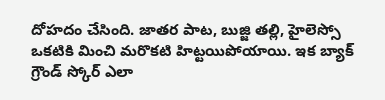దోహదం చేసింది. జాతర పాట, బుజ్జి తల్లి, హైలెస్సో ఒకటికి మించి మరొకటి హిట్టయిపోయాయి. ఇక బ్యాక్ గ్రౌండ్ స్కోర్ ఎలా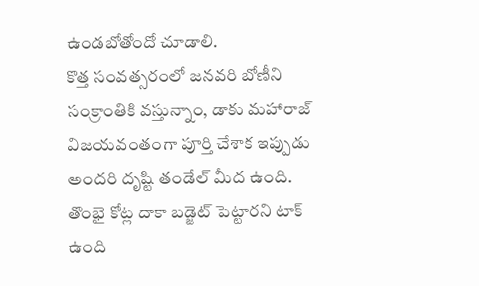ఉండబోతోందో చూడాలి.
కొత్త సంవత్సరంలో జనవరి బోణీని సంక్రాంతికి వస్తున్నాం, డాకు మహారాజ్ విజయవంతంగా పూర్తి చేశాక ఇప్పుడు అందరి దృష్టి తండేల్ మీద ఉంది. తొంభై కోట్ల దాకా బడ్జెట్ పెట్టారని టాక్ ఉంది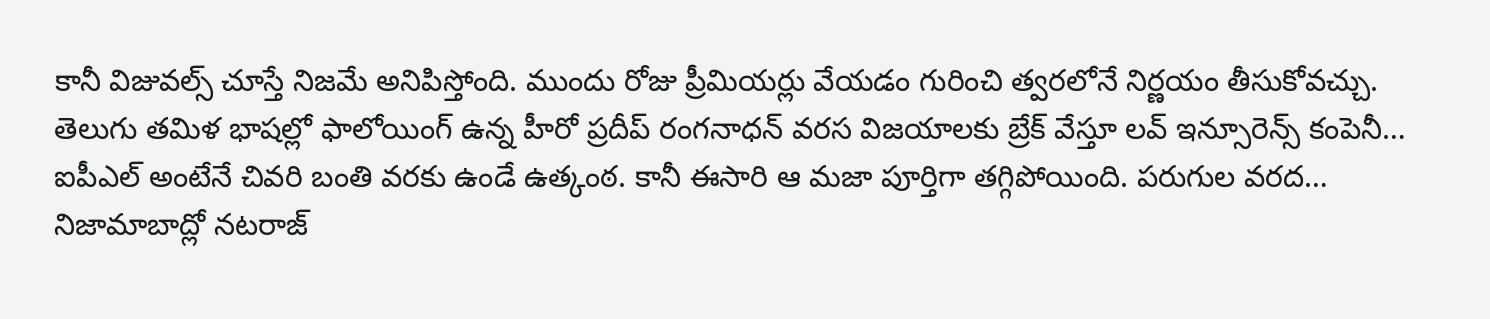కానీ విజువల్స్ చూస్తే నిజమే అనిపిస్తోంది. ముందు రోజు ప్రీమియర్లు వేయడం గురించి త్వరలోనే నిర్ణయం తీసుకోవచ్చు.
తెలుగు తమిళ భాషల్లో ఫాలోయింగ్ ఉన్న హీరో ప్రదీప్ రంగనాధన్ వరస విజయాలకు బ్రేక్ వేస్తూ లవ్ ఇన్సూరెన్స్ కంపెనీ…
ఐపీఎల్ అంటేనే చివరి బంతి వరకు ఉండే ఉత్కంఠ. కానీ ఈసారి ఆ మజా పూర్తిగా తగ్గిపోయింది. పరుగుల వరద…
నిజామాబాద్లో నటరాజ్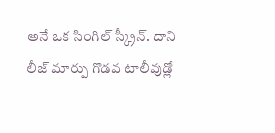అనే ఒక సింగిల్ స్క్రీన్. దాని లీజ్ మార్పు గొడవ టాలీవుడ్లో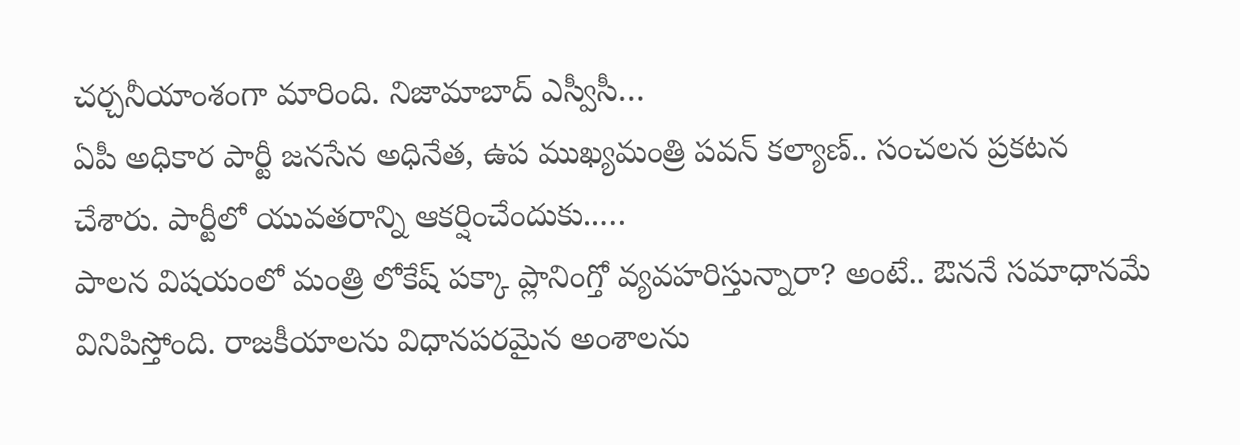చర్చనీయాంశంగా మారింది. నిజామాబాద్ ఎస్వీసీ…
ఏపీ అధికార పార్టీ జనసేన అధినేత, ఉప ముఖ్యమంత్రి పవన్ కల్యాణ్.. సంచలన ప్రకటన చేశారు. పార్టీలో యువతరాన్ని ఆకర్షించేందుకు..…
పాలన విషయంలో మంత్రి లోకేష్ పక్కా ప్లానింగ్తో వ్యవహరిస్తున్నారా? అంటే.. ఔననే సమాధానమే వినిపిస్తోంది. రాజకీయాలను విధానపరమైన అంశాలను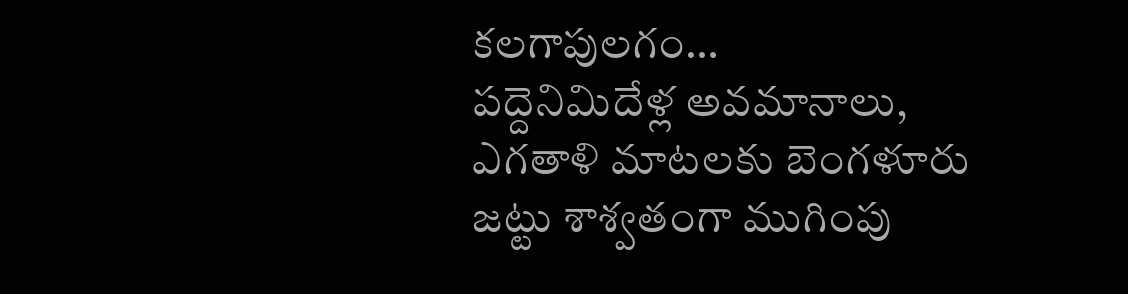కలగాపులగం…
పద్దెనిమిదేళ్ల అవమానాలు, ఎగతాళి మాటలకు బెంగళూరు జట్టు శాశ్వతంగా ముగింపు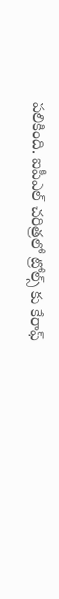పలికింది. ఐపీఎల్ చరిత్రలో ట్రోల్స్ కు కేరాఫ్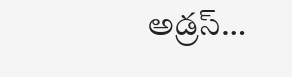అడ్రస్…